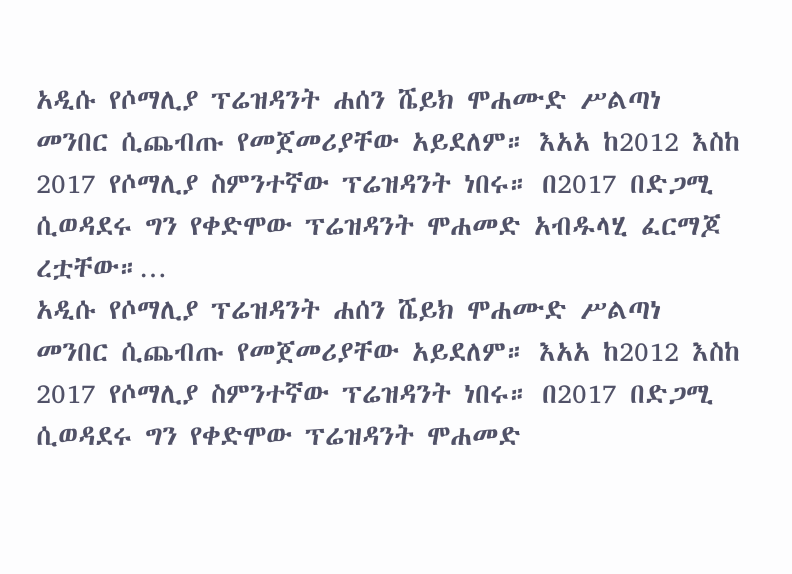አዲሱ የሶማሊያ ፕሬዝዳንት ሐሰን ሼይክ ሞሐሙድ ሥልጣነ መንበር ሲጨብጡ የመጀመሪያቸው አይደለም። እአአ ከ2012 እስከ 2017 የሶማሊያ ስምንተኛው ፕሬዝዳንት ነበሩ። በ2017 በድጋሚ ሲወዳደሩ ግን የቀድሞው ፕሬዝዳንት ሞሐመድ አብዱላሂ ፈርማጆ ረቷቸው።…
አዲሱ የሶማሊያ ፕሬዝዳንት ሐሰን ሼይክ ሞሐሙድ ሥልጣነ መንበር ሲጨብጡ የመጀመሪያቸው አይደለም። እአአ ከ2012 እስከ 2017 የሶማሊያ ስምንተኛው ፕሬዝዳንት ነበሩ። በ2017 በድጋሚ ሲወዳደሩ ግን የቀድሞው ፕሬዝዳንት ሞሐመድ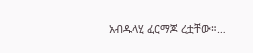አብዱላሂ ፈርማጆ ረቷቸው።…